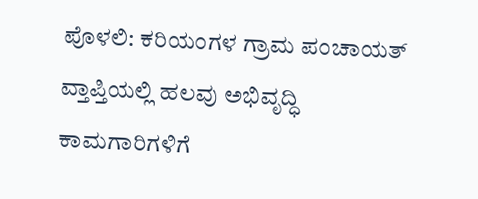ಪೊಳಲಿ: ಕರಿಯಂಗಳ ಗ್ರಾಮ ಪಂಚಾಯತ್ ವ್ತಾಪ್ತಿಯಲ್ಲಿ ಹಲವು ಅಭಿವೃದ್ಧಿ ಕಾಮಗಾರಿಗಳಿಗೆ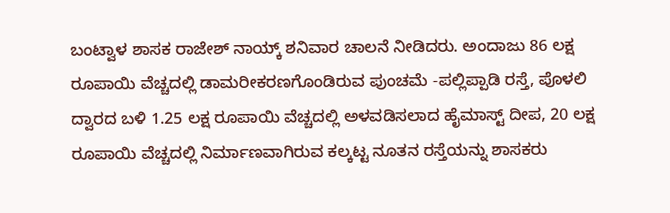ಬಂಟ್ವಾಳ ಶಾಸಕ ರಾಜೇಶ್ ನಾಯ್ಕ್ ಶನಿವಾರ ಚಾಲನೆ ನೀಡಿದರು. ಅಂದಾಜು 86 ಲಕ್ಷ ರೂಪಾಯಿ ವೆಚ್ಚದಲ್ಲಿ ಡಾಮರೀಕರಣಗೊಂಡಿರುವ ಪುಂಚಮೆ -ಪಲ್ಲಿಪ್ಪಾಡಿ ರಸ್ತೆ, ಪೊಳಲಿ ದ್ವಾರದ ಬಳಿ 1.25 ಲಕ್ಷ ರೂಪಾಯಿ ವೆಚ್ಚದಲ್ಲಿ ಅಳವಡಿಸಲಾದ ಹೈಮಾಸ್ಟ್ ದೀಪ, 20 ಲಕ್ಷ ರೂಪಾಯಿ ವೆಚ್ಚದಲ್ಲಿ ನಿರ್ಮಾಣವಾಗಿರುವ ಕಲ್ಕಟ್ಟ ನೂತನ ರಸ್ತೆಯನ್ನು ಶಾಸಕರು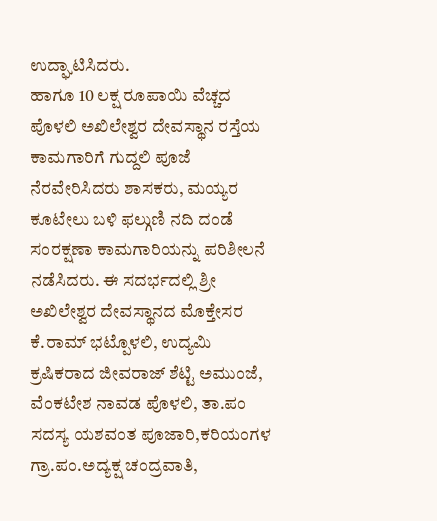ಉದ್ಘಾಟಿಸಿದರು.
ಹಾಗೂ 10 ಲಕ್ಷ ರೂಪಾಯಿ ವೆಚ್ಚದ ಪೊಳಲಿ ಅಖಿಲೇಶ್ವರ ದೇವಸ್ಥಾನ ರಸ್ತೆಯ ಕಾಮಗಾರಿಗೆ ಗುದ್ದಲಿ ಪೂಜೆ ನೆರವೇರಿಸಿದರು ಶಾಸಕರು, ಮಯ್ಯರ ಕೂಟೇಲು ಬಳಿ ಫಲ್ಗುಣಿ ನದಿ ದಂಡೆ ಸಂರಕ್ಷಣಾ ಕಾಮಗಾರಿಯನ್ನು ಪರಿಶೀಲನೆ ನಡೆಸಿದರು. ಈ ಸದರ್ಭದಲ್ಲಿ ಶ್ರೀ ಅಖಿಲೇಶ್ವರ ದೇವಸ್ಥಾನದ ಮೊಕ್ತೇಸರ ಕೆ.ರಾಮ್ ಭಟ್ಪೊಳಲಿ, ಉದ್ಯಮಿ ಕ್ರಷಿಕರಾದ ಜೀವರಾಜ್ ಶೆಟ್ಟಿ ಅಮುಂಜೆ, ವೆಂಕಟೇಶ ನಾವಡ ಪೊಳಲಿ, ತಾ.ಪಂ ಸದಸ್ಯ ಯಶವಂತ ಪೂಜಾರಿ,ಕರಿಯಂಗಳ ಗ್ರಾ.ಪಂ.ಅದ್ಯಕ್ಷ ಚಂದ್ರವಾತಿ,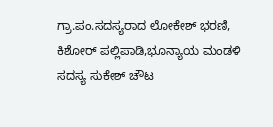ಗ್ರಾ.ಪಂ.ಸದಸ್ಯರಾದ ಲೋಕೇಶ್ ಭರಣಿ, ಕಿಶೋರ್ ಪಲ್ಲಿಪಾಡಿ,ಭೂನ್ಯಾಯ ಮಂಡಳಿ ಸದಸ್ಯ ಸುಕೇಶ್ ಚೌಟ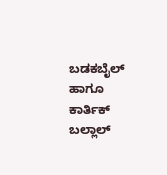ಬಡಕಬೈಲ್ ಹಾಗೂ ಕಾರ್ತಿಕ್ ಬಲ್ಲಾಲ್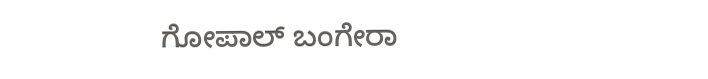ಗೋಪಾಲ್ ಬಂಗೇರಾ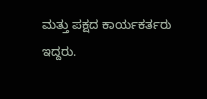ಮತ್ತು ಪಕ್ಷದ ಕಾರ್ಯಕರ್ತರು ಇದ್ದರು.